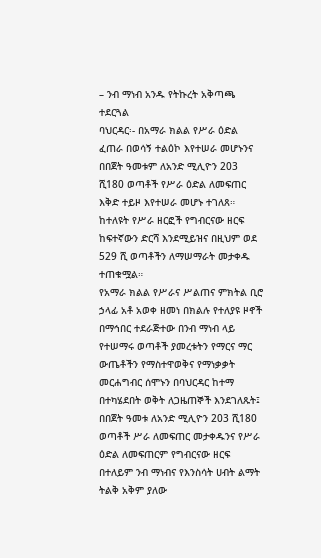– ንብ ማነብ አንዱ የትኩረት አቅጣጫ ተደርጓል
ባህርዳር፡- በአማራ ክልል የሥራ ዕድል ፈጠራ በወሳኝ ተልዕኮ እየተሠራ መሆኑንና በበጀት ዓመቱም ለአንድ ሚሊዮን 203 ሺ180 ወጣቶች የሥራ ዕድል ለመፍጠር እቅድ ተይዞ እየተሠራ መሆኑ ተገለጸ። ከተለዩት የሥራ ዘርፎች የግብርናው ዘርፍ ከፍተኛውን ድርሻ እንደሚይዝና በዚህም ወደ 529 ሺ ወጣቶችን ለማሠማራት መታቀዱ ተጠቁሟል።
የአማራ ክልል የሥራና ሥልጠና ምክትል ቢሮ ኃላፊ አቶ አወቀ ዘመነ በክልሉ የተለያዩ ዞኖች በማኅበር ተደራጅተው በንብ ማነብ ላይ የተሠማሩ ወጣቶች ያመረቱትን የማርና ማር ውጤቶችን የማስተዋወቅና የማነቃቃት መርሐግብር ሰሞኑን በባህርዳር ከተማ በተካሄደበት ወቅት ለጋዜጠኞች እንደገለጹት፤ በበጀት ዓመቱ ለአንድ ሚሊዮን 203 ሺ180 ወጣቶች ሥራ ለመፍጠር መታቀዱንና የሥራ ዕድል ለመፍጠርም የግብርናው ዘርፍ በተለይም ንብ ማነብና የእንስሳት ሀብት ልማት ትልቅ አቅም ያለው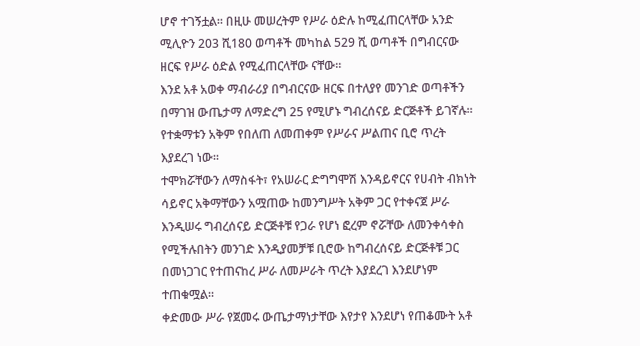ሆኖ ተገኝቷል። በዚሁ መሠረትም የሥራ ዕድሉ ከሚፈጠርላቸው አንድ ሚሊዮን 203 ሺ180 ወጣቶች መካከል 529 ሺ ወጣቶች በግብርናው ዘርፍ የሥራ ዕድል የሚፈጠርላቸው ናቸው።
እንደ አቶ አወቀ ማብራሪያ በግብርናው ዘርፍ በተለያየ መንገድ ወጣቶችን በማገዝ ውጤታማ ለማድረግ 25 የሚሆኑ ግብረሰናይ ድርጅቶች ይገኛሉ። የተቋማቱን አቅም የበለጠ ለመጠቀም የሥራና ሥልጠና ቢሮ ጥረት እያደረገ ነው።
ተሞክሯቸውን ለማስፋት፣ የአሠራር ድግግሞሽ እንዳይኖርና የሀብት ብክነት ሳይኖር አቅማቸውን አሟጠው ከመንግሥት አቅም ጋር የተቀናጀ ሥራ እንዲሠሩ ግብረሰናይ ድርጅቶቹ የጋራ የሆነ ፎረም ኖሯቸው ለመንቀሳቀስ የሚችሉበትን መንገድ እንዲያመቻቹ ቢሮው ከግብረሰናይ ድርጅቶቹ ጋር በመነጋገር የተጠናከረ ሥራ ለመሥራት ጥረት እያደረገ እንደሆነም ተጠቁሟል።
ቀድመው ሥራ የጀመሩ ውጤታማነታቸው እየታየ እንደሆነ የጠቆሙት አቶ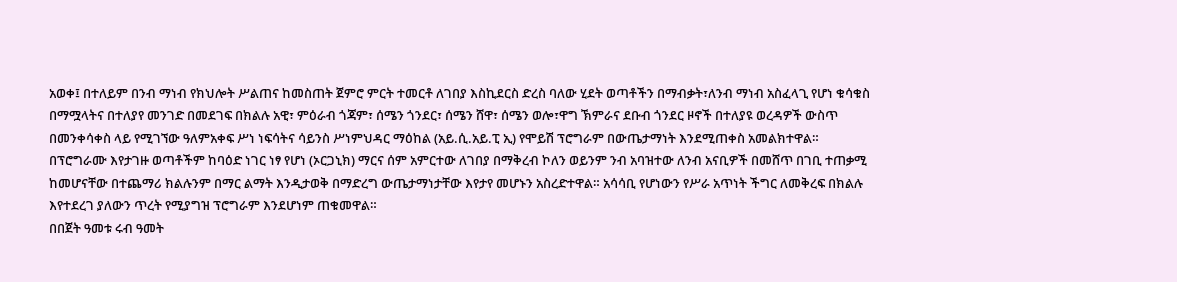አወቀ፤ በተለይም በንብ ማነብ የክህሎት ሥልጠና ከመስጠት ጀምሮ ምርት ተመርቶ ለገበያ እስኪደርስ ድረስ ባለው ሂደት ወጣቶችን በማብቃት፣ለንብ ማነብ አስፈላጊ የሆነ ቁሳቁስ በማሟላትና በተለያየ መንገድ በመደገፍ በክልሉ አዊ፣ ምዕራብ ጎጃም፣ ሰሜን ጎንደር፣ ሰሜን ሸዋ፣ ሰሜን ወሎ፣ዋግ ኽምራና ደቡብ ጎንደር ዞኖች በተለያዩ ወረዳዎች ውስጥ በመንቀሳቀስ ላይ የሚገኘው ዓለምአቀፍ ሥነ ነፍሳትና ሳይንስ ሥነምህዳር ማዕከል (አይ.ሲ.አይ.ፒ ኢ) የሞይሽ ፕሮግራም በውጤታማነት እንደሚጠቀስ አመልክተዋል።
በፕሮግራሙ እየታገዙ ወጣቶችም ከባዕድ ነገር ነፃ የሆነ (ኦርጋኒክ) ማርና ሰም አምርተው ለገበያ በማቅረብ ኮለን ወይንም ንብ አባዝተው ለንብ አናቢዎች በመሸጥ በገቢ ተጠቃሚ ከመሆናቸው በተጨማሪ ክልሉንም በማር ልማት እንዲታወቅ በማድረግ ውጤታማነታቸው እየታየ መሆኑን አስረድተዋል። አሳሳቢ የሆነውን የሥራ አጥነት ችግር ለመቅረፍ በክልሉ እየተደረገ ያለውን ጥረት የሚያግዝ ፕሮግራም እንደሆነም ጠቁመዋል።
በበጀት ዓመቱ ሩብ ዓመት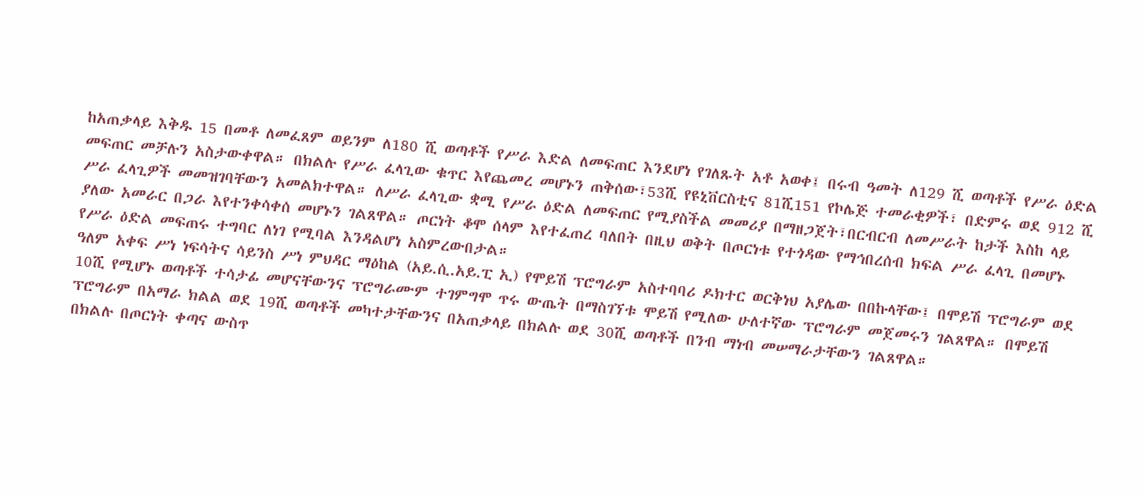ከአጠቃላይ እቅዱ 15 በመቶ ለመፈጸም ወይንም ለ180 ሺ ወጣቶች የሥራ እድል ለመፍጠር እንደሆነ የገለጹት አቶ አወቀ፤ በሩብ ዓመት ለ129 ሺ ወጣቶች የሥራ ዕድል መፍጠር መቻሉን አስታውቀዋል። በክልሉ የሥራ ፈላጊው ቁጥር እየጨመረ መሆኑን ጠቅሰው፣53ሺ የዩኒቨርስቲና 81ሺ151 የኮሌጅ ተመራቂዎች፣ በድምሩ ወደ 912 ሺ ሥራ ፈላጊዎች መመዝገባቸውን አመልክተዋል። ለሥራ ፈላጊው ቋሚ የሥራ ዕድል ለመፍጠር የሚያስችል መመሪያ በማዘጋጀት፣በርብርብ ለመሥራት ከታች እስከ ላይ ያለው አመራር በጋራ እየተንቀሳቀሰ መሆኑን ገልጸዋል። ጦርነት ቆሞ ሰላም እየተፈጠረ ባለበት በዚህ ወቅት በጦርነቱ የተጎዳው የማኅበረሰብ ክፍል ሥራ ፈላጊ በመሆኑ የሥራ ዕድል መፍጠሩ ተግባር ለነገ የሚባል እንዳልሆነ አስምረውበታል።
ዓለም አቀፍ ሥነ ነፍሳትና ሳይንስ ሥነ ምህዳር ማዕከል (አይ.ሲ.አይ.ፒ ኢ) የሞይሽ ፕሮግራም አስተባባሪ ዶክተር ወርቅነህ አያሌው በበኩላቸው፤ በሞይሽ ፕሮግራም ወደ 10ሺ የሚሆኑ ወጣቶች ተሳታፊ መሆናቸውንና ፕሮግራሙም ተገምግሞ ጥሩ ውጤት በማስገኘቱ ሞይሽ የሚለው ሁለተኛው ፕሮግራም መጀመሩን ገልጸዋል። በሞይሽ ፕሮግራም በአማራ ክልል ወደ 19ሺ ወጣቶች መካተታቸውንና በአጠቃላይ በክልሉ ወደ 30ሺ ወጣቶች በንብ ማነብ መሠማራታቸውን ገልጸዋል።
በክልሉ በጦርነት ቀጣና ውስጥ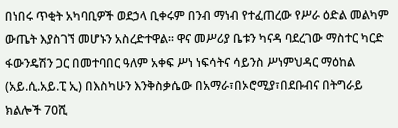በነበሩ ጥቂት አካባቢዎች ወደኃላ ቢቀሩም በንብ ማነብ የተፈጠረው የሥራ ዕድል መልካም ውጤት እያስገኘ መሆኑን አስረድተዋል። ዋና መሥሪያ ቤቱን ካናዳ ባደረገው ማስተር ካርድ ፋውንዴሽን ጋር በመተባበር ዓለም አቀፍ ሥነ ነፍሳትና ሳይንስ ሥነምህዳር ማዕከል (አይ.ሲ.አይ.ፒ ኢ) በእስካሁን እንቅስቃሴው በአማራ፣በኦሮሚያ፣በደቡብና በትግራይ ክልሎች 70ሺ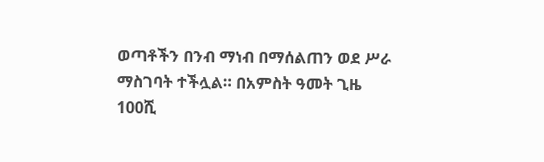ወጣቶችን በንብ ማነብ በማሰልጠን ወደ ሥራ ማስገባት ተችሏል። በአምስት ዓመት ጊዜ 100ሺ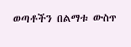ወጣቶችን በልማቱ ውስጥ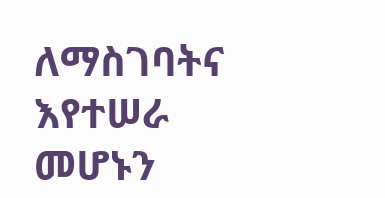ለማስገባትና እየተሠራ መሆኑን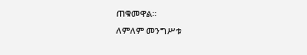ጠቁመዋል።
ለምለም መንግሥቱ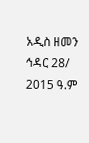አዲስ ዘመን ኅዳር 28/ 2015 ዓ.ም